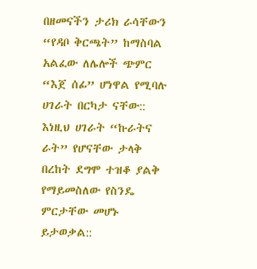በዘመናችን ታሪክ ራሳቸውን “የዳቦ ቅርጫት” ከማስባል አልፈው ለሌሎች ጭምር “እጀ ሰፊ” ሆነዋል የሚባሉ ሀገራት በርካታ ናቸው:: እነዚህ ሀገራት “ኩራትና ራት” የሆናቸው ታላቅ በረከት ደግሞ ተዝቆ ያልቅ የማይመስለው የስንዴ ምርታቸው መሆኑ ይታወቃል::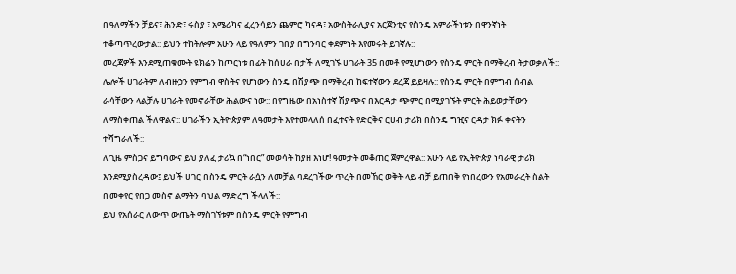በዓለማችን ቻይና፣ ሕንድ፣ ሩስያ ፣ አሜሪካና ፈረንሳይን ጨምሮ ካናዳ፣ አውስትራሊያና አርጀንቲና የስንዴ አምራችነቱን በዋንኛነት ተቆጣጥረውታል:: ይህን ተከትሎም አሁን ላይ የዓለምን ገበያ በግንባር ቀደምነት እየመሩት ይገኛሉ::
መረጃዎች እንደሚጠቁሙት ዩክሬን ከጦርነቱ በፊት ከሰሀራ በታች ለሚገኙ ሀገራት 35 በመቶ የሚሆነውን የስንዴ ምርት በማቅረብ ትታወቃለች:: ሌሎች ሀገራትም ለብዙኃን የምግብ ዋስትና የሆነውን ስንዴ በሽያጭ በማቅረብ ከፍተኛውን ደረጃ ይይዛሉ:: የስንዴ ምርት በምግብ ሰብል ራሳቸውን ላልቻሉ ሀገራት የመኖራቸው ሕልውና ነው:: በየግዜው በአነስተኛ ሽያጭና በእርዳታ ጭምር በሚያገኙት ምርት ሕይወታቸውን ለማስቀጠል ችለዋልና:: ሀገራችን ኢትዮጵያም ለዓመታት እየተመላለሰ በፈተናት የድርቅና ርሀብ ታሪክ በስንዴ ግዢና ርዳታ ክፉ ቀናትን ተሻግራለች::
ለጊዜ ምስጋና ይግባውና ይህ ያለፈ ታሪኳ በ“ነበር” መወሳት ከያዘ እነሆ! ዓመታት መቆጠር ጀምረዋል:: አሁን ላይ የኢትዮጵያ ነባራዊ ታሪክ እንደሚያስረዳው፤ ይህች ሀገር በስንዴ ምርት ራሷን ለመቻል ባደረገችው ጥረት በመኸር ወቅት ላይ ብቻ ይጠበቅ የነበረውን የአመራረት ስልት በመቀየር የበጋ መስኖ ልማትን ባህል ማድረግ ችላለች::
ይህ የአሰራር ለውጥ ውጤት ማስገኘቱም በስንዴ ምርት የምግብ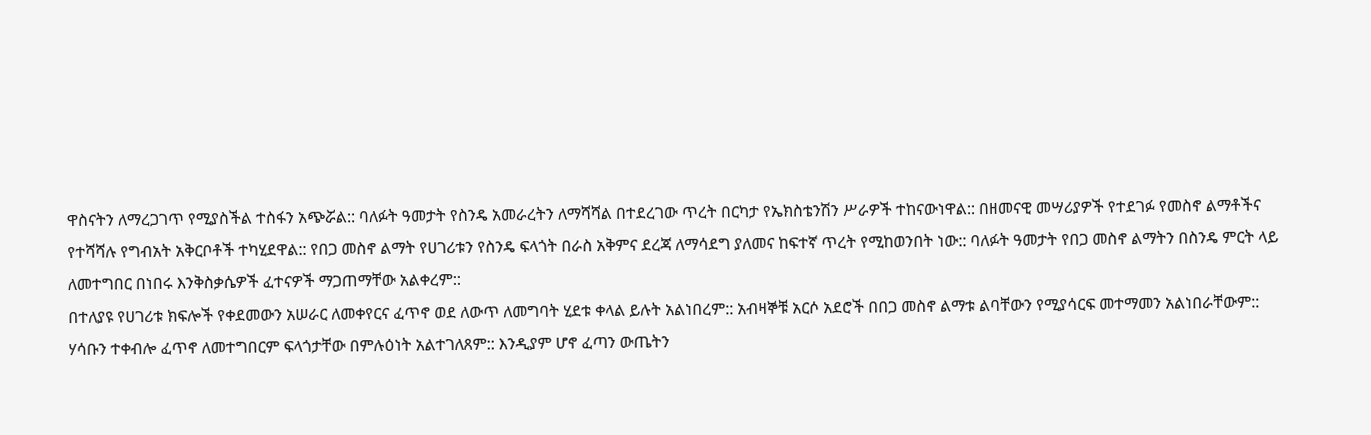ዋስናትን ለማረጋገጥ የሚያስችል ተስፋን አጭሯል:: ባለፉት ዓመታት የስንዴ አመራረትን ለማሻሻል በተደረገው ጥረት በርካታ የኤክስቴንሽን ሥራዎች ተከናውነዋል:: በዘመናዊ መሣሪያዎች የተደገፉ የመስኖ ልማቶችና የተሻሻሉ የግብአት አቅርቦቶች ተካሂደዋል:: የበጋ መስኖ ልማት የሀገሪቱን የስንዴ ፍላጎት በራስ አቅምና ደረጃ ለማሳደግ ያለመና ከፍተኛ ጥረት የሚከወንበት ነው:: ባለፉት ዓመታት የበጋ መስኖ ልማትን በስንዴ ምርት ላይ ለመተግበር በነበሩ እንቅስቃሴዎች ፈተናዎች ማጋጠማቸው አልቀረም::
በተለያዩ የሀገሪቱ ክፍሎች የቀደመውን አሠራር ለመቀየርና ፈጥኖ ወደ ለውጥ ለመግባት ሂደቱ ቀላል ይሉት አልነበረም:: አብዛኞቹ አርሶ አደሮች በበጋ መስኖ ልማቱ ልባቸውን የሚያሳርፍ መተማመን አልነበራቸውም:: ሃሳቡን ተቀብሎ ፈጥኖ ለመተግበርም ፍላጎታቸው በምሉዕነት አልተገለጸም:: እንዲያም ሆኖ ፈጣን ውጤትን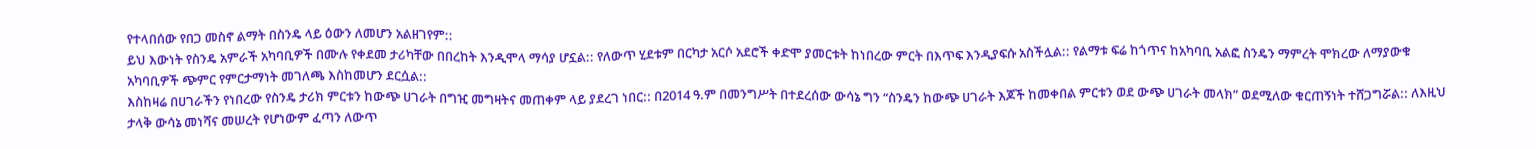የተላበሰው የበጋ መስኖ ልማት በስንዴ ላይ ዕውን ለመሆን አልዘገየም::
ይህ እውነት የስንዴ አምራች አካባቢዎች በሙሉ የቀደመ ታሪካቸው በበረከት እንዲሞላ ማሳያ ሆኗል:: የለውጥ ሂደቱም በርካታ አርሶ አደሮች ቀድሞ ያመርቱት ከነበረው ምርት በእጥፍ እንዲያፍሱ አስችሏል:: የልማቱ ፍሬ ከጎጥና ከአካባቢ አልፎ ስንዴን ማምረት ሞክረው ለማያውቁ አካባቢዎች ጭምር የምርታማነት መገለጫ እስከመሆን ደርሷል::
እስከዛሬ በሀገራችን የነበረው የስንዴ ታሪክ ምርቱን ከውጭ ሀገራት በግዢ መግዛትና መጠቀም ላይ ያደረገ ነበር:: በ2014 ዓ.ም በመንግሥት በተደረሰው ውሳኔ ግን “ስንዴን ከውጭ ሀገራት እጆች ከመቀበል ምርቱን ወደ ውጭ ሀገራት መላክ” ወደሚለው ቁርጠኝነት ተሸጋግሯል:: ለእዚህ ታላቅ ውሳኔ መነሻና መሠረት የሆነውም ፈጣን ለውጥ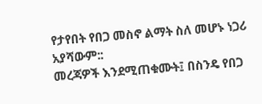የታየበት የበጋ መስኖ ልማት ስለ መሆኑ ነጋሪ አያሻውም::
መረጃዎች እንደሚጠቁሙት፤ በስንዴ የበጋ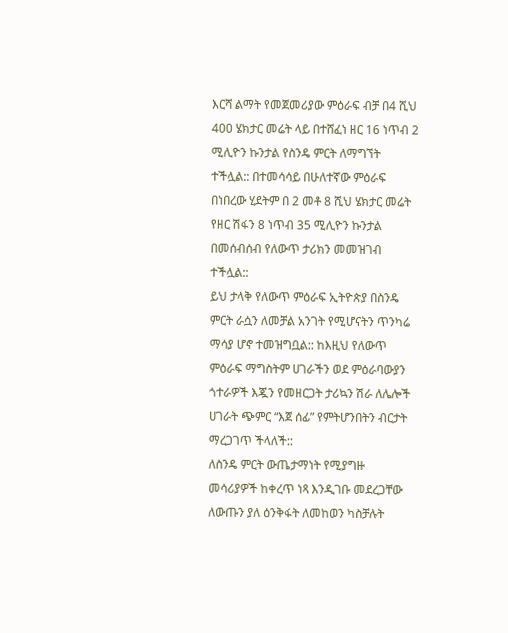እርሻ ልማት የመጀመሪያው ምዕራፍ ብቻ በ4 ሺህ 400 ሄክታር መሬት ላይ በተሸፈነ ዘር 16 ነጥብ 2 ሚሊዮን ኩንታል የስንዴ ምርት ለማግኘት ተችሏል:: በተመሳሳይ በሁለተኛው ምዕራፍ በነበረው ሂደትም በ 2 መቶ 8 ሺህ ሄክታር መሬት የዘር ሽፋን 8 ነጥብ 35 ሚሊዮን ኩንታል በመሰብሰብ የለውጥ ታሪክን መመዝገብ ተችሏል::
ይህ ታላቅ የለውጥ ምዕራፍ ኢትዮጵያ በስንዴ ምርት ራሷን ለመቻል አንገት የሚሆናትን ጥንካሬ ማሳያ ሆኖ ተመዝግቧል:: ከእዚህ የለውጥ ምዕራፍ ማግስትም ሀገራችን ወደ ምዕራባውያን ጎተራዎች እጇን የመዘርጋት ታሪኳን ሽራ ለሌሎች ሀገራት ጭምር “እጀ ሰፊ” የምትሆንበትን ብርታት ማረጋገጥ ችላለች::
ለስንዴ ምርት ውጤታማነት የሚያግዙ መሳሪያዎች ከቀረጥ ነጻ እንዲገቡ መደረጋቸው ለውጡን ያለ ዕንቅፋት ለመከወን ካስቻሉት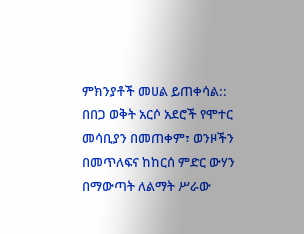ምክንያቶች መሀል ይጠቀሳል:: በበጋ ወቅት አርሶ አደሮች የሞተር መሳቢያን በመጠቀም፣ ወንዞችን በመጥለፍና ከከርሰ ምድር ውሃን በማውጣት ለልማት ሥራው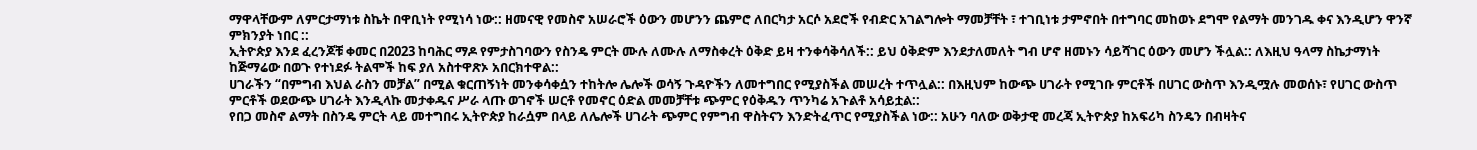ማዋላቸውም ለምርታማነቱ ስኬት በዋቢነት የሚነሳ ነው:: ዘመናዊ የመስኖ አሠራሮች ዕውን መሆንን ጨምሮ ለበርካታ አርሶ አደሮች የብድር አገልግሎት ማመቻቸት ፣ ተገቢነቱ ታምኖበት በተግባር መከወኑ ደግሞ የልማት መንገዱ ቀና እንዲሆን ዋንኛ ምክንያት ነበር ::
ኢትዮጵያ እንደ ፈረንጆቹ ቀመር በ2023 ከባሕር ማዶ የምታስገባውን የስንዴ ምርት ሙሉ ለሙሉ ለማስቀረት ዕቅድ ይዛ ተንቀሳቅሳለች:: ይህ ዕቅድም እንደታለመለት ግብ ሆኖ ዘመኑን ሳይሻገር ዕውን መሆን ችሏል:: ለእዚህ ዓላማ ስኬታማነት ከጅማሬው በወጉ የተነደፉ ትልሞች ከፍ ያለ አስተዋጽኦ አበርክተዋል::
ሀገራችን “በምግብ እህል ራስን መቻል” በሚል ቁርጠኝነት መንቀሳቀሷን ተከትሎ ሌሎች ወሳኝ ጉዳዮችን ለመተግበር የሚያስችል መሠረት ተጥሏል:: በእዚህም ከውጭ ሀገራት የሚገቡ ምርቶች በሀገር ውስጥ እንዲሟሉ መወሰኑ፣ የሀገር ውስጥ ምርቶች ወደውጭ ሀገራት እንዲላኩ መታቀዱና ሥራ ላጡ ወገኖች ሠርቶ የመኖር ዕድል መመቻቸቱ ጭምር የዕቅዱን ጥንካሬ አጉልቶ አሳይቷል::
የበጋ መስኖ ልማት በስንዴ ምርት ላይ መተግበሩ ኢትዮጵያ ከራሷም በላይ ለሌሎች ሀገራት ጭምር የምግብ ዋስትናን እንድትፈጥር የሚያስችል ነው:: አሁን ባለው ወቅታዊ መረጃ ኢትዮጵያ ከአፍሪካ ስንዴን በብዛትና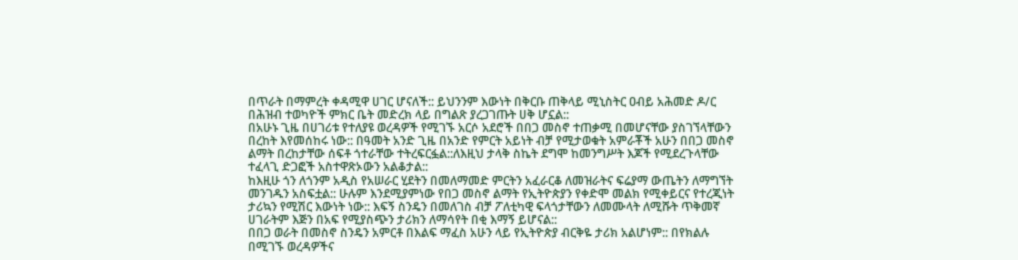በጥራት በማምረት ቀዳሚዋ ሀገር ሆናለች:: ይህንንም እውነት በቅርቡ ጠቅላይ ሚኒስትር ዐብይ አሕመድ ዶ/ር በሕዝብ ተወካዮች ምክር ቤት መድረክ ላይ በግልጽ ያረጋገጡት ሀቅ ሆኗል::
በአሁኑ ጊዜ በሀገሪቱ የተለያዩ ወረዳዎች የሚገኙ አርሶ አደሮች በበጋ መስኖ ተጠቃሚ በመሆናቸው ያስገኘላቸውን በረከት እየመሰከሩ ነው:: በዓመት አንድ ጊዜ በአንድ የምርት አይነት ብቻ የሚታወቁት አምራቾች አሁን በበጋ መስኖ ልማት በረከታቸው ሰፍቶ ጎተራቸው ተትረፍርፏል::ለእዚህ ታላቅ ስኬት ደግሞ ከመንግሥት እጆች የሚደረጉላቸው ተፈላጊ ድጋፎች አስተዋጽኦውን አልቆታል::
ከእዚሁ ጎን ለጎንም አዲስ የአሠራር ሂደትን በመለማመድ ምርትን አፈራርቆ ለመዝራትና ፍሬያማ ውጤትን ለማግኘት መንገዱን አስፍቷል:: ሁሉም እንደሚያምነው የበጋ መስኖ ልማት የኢትዮጵያን የቀድሞ መልክ የሚቀይርና የተረጂነት ታሪኳን የሚሽር እውነት ነው:: እፍኝ ስንዴን በመለገስ ብቻ ፖለቲካዊ ፍላጎታቸውን ለመሙላት ለሚሹት ጥቅመኛ ሀገራትም እጅን በአፍ የሚያስጭን ታሪክን ለማሳየት በቂ እማኝ ይሆናል::
በበጋ ወራት በመስኖ ስንዴን አምርቶ በእልፍ ማፈስ አሁን ላይ የኢትዮጵያ ብርቅዬ ታሪክ አልሆነም:: በየክልሉ በሚገኙ ወረዳዎችና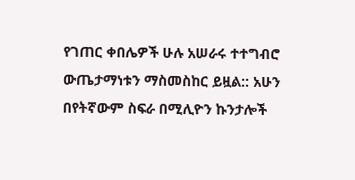የገጠር ቀበሌዎች ሁሉ አሠራሩ ተተግብሮ ውጤታማነቱን ማስመስከር ይዟል:: አሁን በየትኛውም ስፍራ በሚሊዮን ኩንታሎች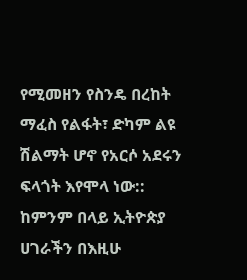የሚመዘን የስንዴ በረከት ማፈስ የልፋት፣ ድካም ልዩ ሽልማት ሆኖ የአርሶ አደሩን ፍላጎት እየሞላ ነው::
ከምንም በላይ ኢትዮጵያ ሀገራችን በእዚሁ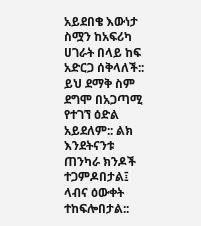አይደበቄ እውነታ ስሟን ከአፍሪካ ሀገራት በላይ ከፍ አድርጋ ሰቅላለች:: ይህ ደማቅ ስም ደግሞ በአጋጣሚ የተገኘ ዕድል አይደለም:: ልክ እንደትናንቱ ጠንካራ ክንዶች ተጋምዶበታል፤ ላብና ዕውቀት ተከፍሎበታል::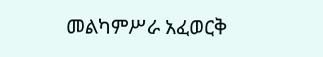መልካምሥራ አፈወርቅ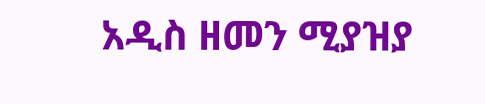አዲስ ዘመን ሚያዝያ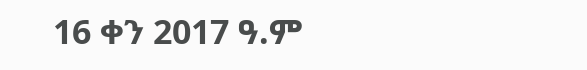16 ቀን 2017 ዓ.ም